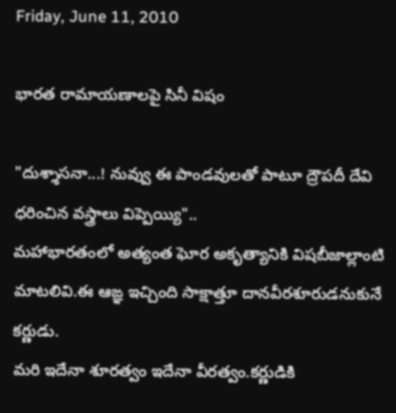Friday, June 11, 2010

భారత రామాయణాలపై సినీ విషం

"దుశ్శాసనా...! నువ్వు ఈ పాండవులతో పాటూ ద్రౌపదీ దేవి ధరించిన వస్త్రాలు విప్పెయ్యి"..
మహాభారతంలో అత్యంత ఘోర అకృత్యానికి విషబీజాల్లాంటి మాటలివి.ఈ ఆఙ్ఞ ఇచ్చింది సాక్షాత్తూ దానవీరశూరుడనుకునే కర్ణుడు.
మరి ఇదేనా శూరత్వం ఇదేనా వీరత్వం.కర్ణుడికి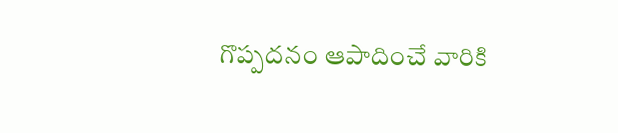గొప్పదనం ఆపాదించే వారికి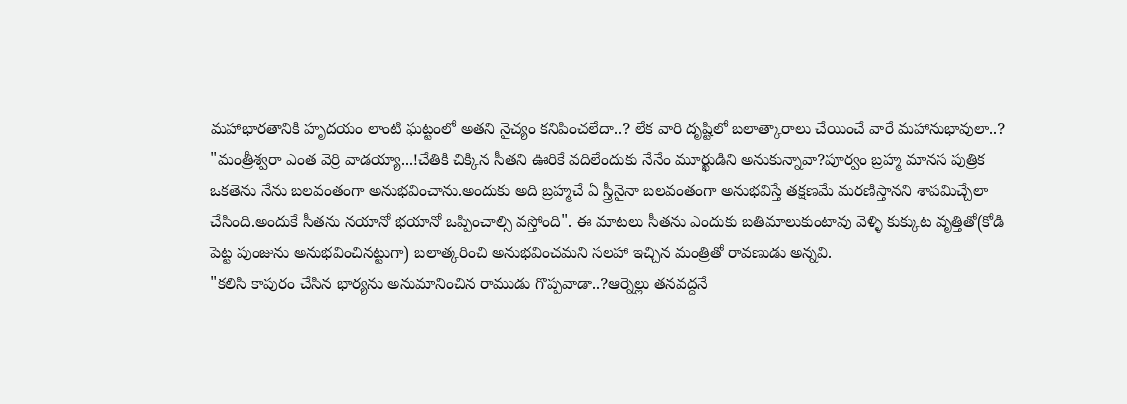మహాభారతానికి హృదయం లాంటి ఘట్టంలో అతని నైచ్యం కనిపించలేదా..? లేక వారి దృష్టిలో బలాత్కారాలు చేయించే వారే మహానుభావులా..?
"మంత్రీశ్వరా ఎంత వెర్రి వాడయ్యా...!చేతికి చిక్కిన సీతని ఊరికే వదిలేందుకు నేనేం మూర్ఖుడిని అనుకున్నావా?పూర్వం బ్రహ్మ మానస పుత్రిక ఒకతెను నేను బలవంతంగా అనుభవించాను.అందుకు అది బ్రహ్మచే ఏ స్త్రీనైనా బలవంతంగా అనుభవిస్తే తక్షణమే మరణిస్తానని శాపమిచ్చేలా చేసింది.అందుకే సీతను నయానో భయానో ఒప్పించాల్సి వస్తోంది". ఈ మాటలు సీతను ఎందుకు బతిమాలుకుంటావు వెళ్ళి కుక్కుట వృత్తితో(కోడి పెట్ట పుంజును అనుభవించినట్టుగా) బలాత్కరించి అనుభవించమని సలహా ఇచ్చిన మంత్రితో రావణుడు అన్నవి.
"కలిసి కాపురం చేసిన భార్యను అనుమానించిన రాముడు గొప్పవాడా..?ఆర్నెల్లు తనవద్దనే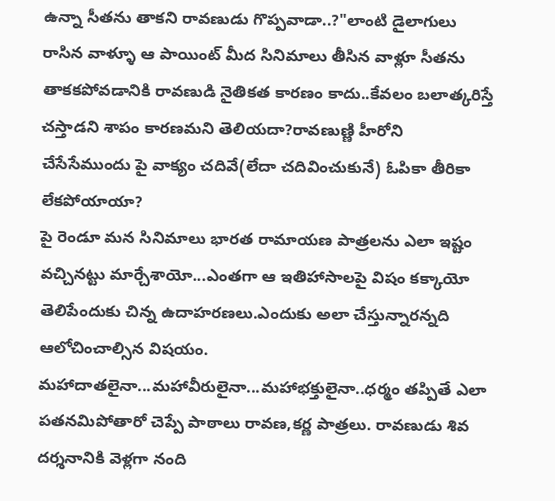ఉన్నా సీతను తాకని రావణుడు గొప్పవాడా..?"లాంటి డైలాగులు రాసిన వాళ్ళూ ఆ పాయింట్ మీద సినిమాలు తీసిన వాళ్లూ సీతను తాకకపోవడానికి రావణుడి నైతికత కారణం కాదు..కేవలం బలాత్కరిస్తే చస్తాడని శాపం కారణమని తెలియదా?రావణుణ్ణి హీరోని చేసేసేముందు పై వాక్యం చదివే(లేదా చదివించుకునే) ఓపికా తీరికా లేకపోయాయా?
పై రెండూ మన సినిమాలు భారత రామాయణ పాత్రలను ఎలా ఇష్టం వచ్చినట్టు మార్చేశాయో...ఎంతగా ఆ ఇతిహాసాలపై విషం కక్కాయో తెలిపేందుకు చిన్న ఉదాహరణలు.ఎందుకు అలా చేస్తున్నారన్నది ఆలోచించాల్సిన విషయం.
మహాదాతలైనా...మహావీరులైనా...మహాభక్తులైనా..ధర్మం తప్పితే ఎలా పతనమిపోతారో చెప్పే పాఠాలు రావణ,కర్ణ పాత్రలు. రావణుడు శివ దర్శనానికి వెళ్లగా నంది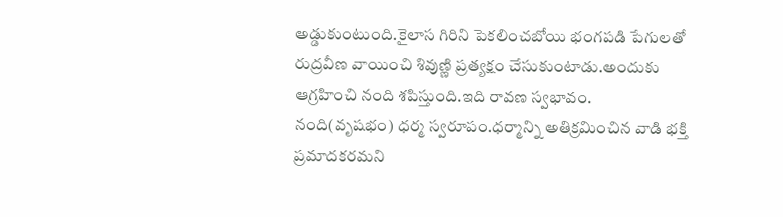అడ్డుకుంటుంది.కైలాస గిరిని పెకలించబోయి భంగపడి పేగులతో రుద్రవీణ వాయించి శివుణ్ణి ప్రత్యక్షం చేసుకుంటాడు.అందుకు ఆగ్రహించి నంది శపిస్తుంది.ఇది రావణ స్వభావం.
నంది(వృషభం) ధర్మ స్వరూపం.ధర్మాన్ని అతిక్రమించిన వాడి భక్తి ప్రమాదకరమని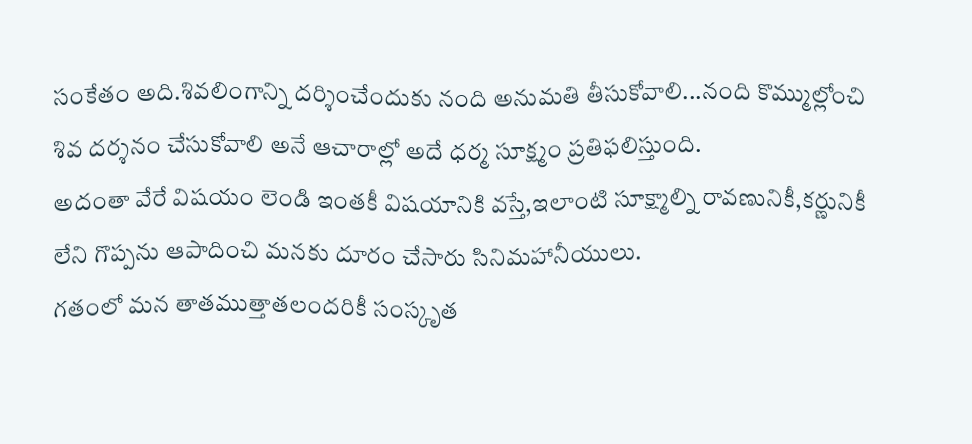సంకేతం అది.శివలింగాన్ని దర్శించేందుకు నంది అనుమతి తీసుకోవాలి...నంది కొమ్ముల్లోంచి శివ దర్శనం చేసుకోవాలి అనే ఆచారాల్లో అదే ధర్మ సూక్ష్మం ప్రతిఫలిస్తుంది.
అదంతా వేరే విషయం లెండి ఇంతకీ విషయానికి వస్తే,ఇలాంటి సూక్ష్మాల్ని రావణునికీ,కర్ణునికీ లేని గొప్పను ఆపాదించి మనకు దూరం చేసారు సినిమహానీయులు.
గతంలో మన తాతముత్తాతలందరికీ సంస్కృత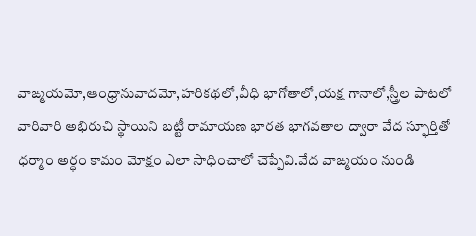వాఙ్మయమో,ఆంధ్రానువాదమో,హరికథలో,వీధి భాగోతాలో,యక్ష గానాలో,స్త్రీల పాటలో వారివారి అభిరుచి స్థాయిని బట్టీ రామాయణ భారత భాగవతాల ద్వారా వేద స్ఫూర్తితో ధర్మాం అర్ధం కామం మోక్షం ఎలా సాధించాలో చెప్పేవి.వేద వాఙ్మయం నుండి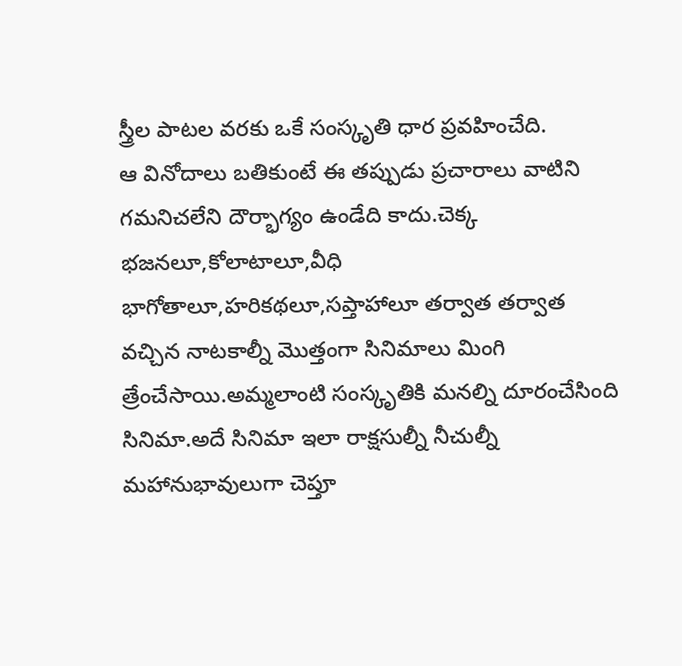స్త్రీల పాటల వరకు ఒకే సంస్కృతి ధార ప్రవహించేది.
ఆ వినోదాలు బతికుంటే ఈ తప్పుడు ప్రచారాలు వాటిని గమనిచలేని దౌర్భాగ్యం ఉండేది కాదు.చెక్క భజనలూ,కోలాటాలూ,వీధి భాగోతాలూ,హరికథలూ,సప్తాహాలూ తర్వాత తర్వాత వచ్చిన నాటకాల్నీ మొత్తంగా సినిమాలు మింగి త్రేంచేసాయి.అమ్మలాంటి సంస్కృతికి మనల్ని దూరంచేసింది సినిమా.అదే సినిమా ఇలా రాక్షసుల్నీ నీచుల్నీ మహానుభావులుగా చెప్తూ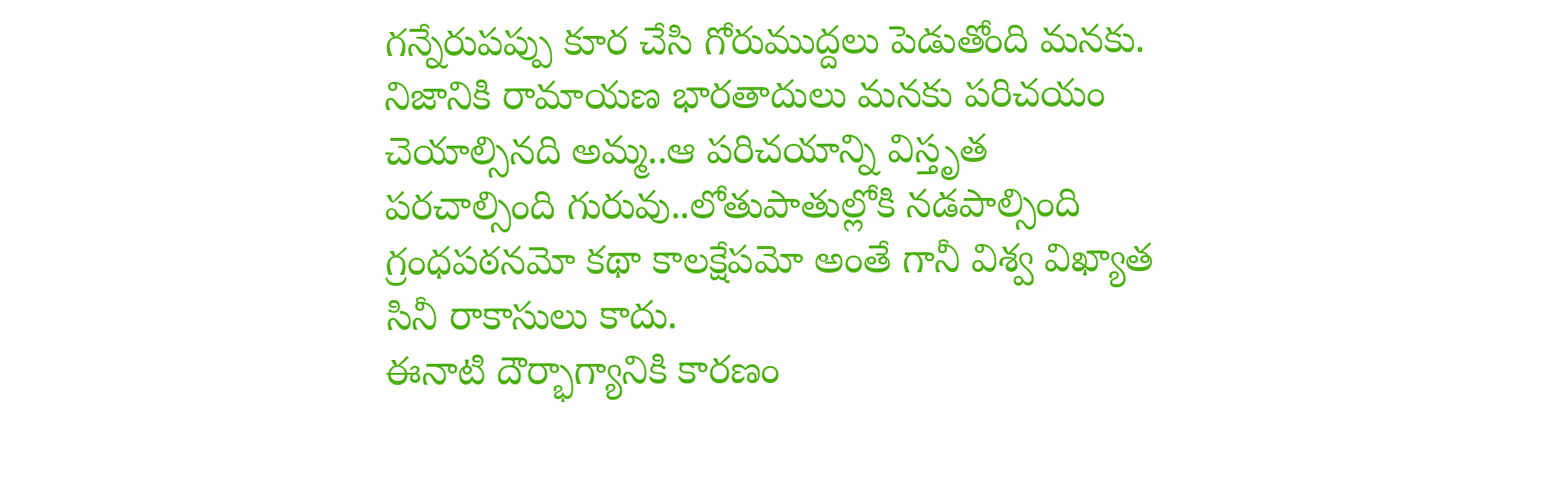గన్నేరుపప్పు కూర చేసి గోరుముద్దలు పెడుతోంది మనకు.
నిజానికి రామాయణ భారతాదులు మనకు పరిచయం చెయాల్సినది అమ్మ..ఆ పరిచయాన్ని విస్తృత పరచాల్సింది గురువు..లోతుపాతుల్లోకి నడపాల్సింది గ్రంధపఠనమో కథా కాలక్షేపమో అంతే గానీ విశ్వ విఖ్యాత సినీ రాకాసులు కాదు.
ఈనాటి దౌర్భాగ్యానికి కారణం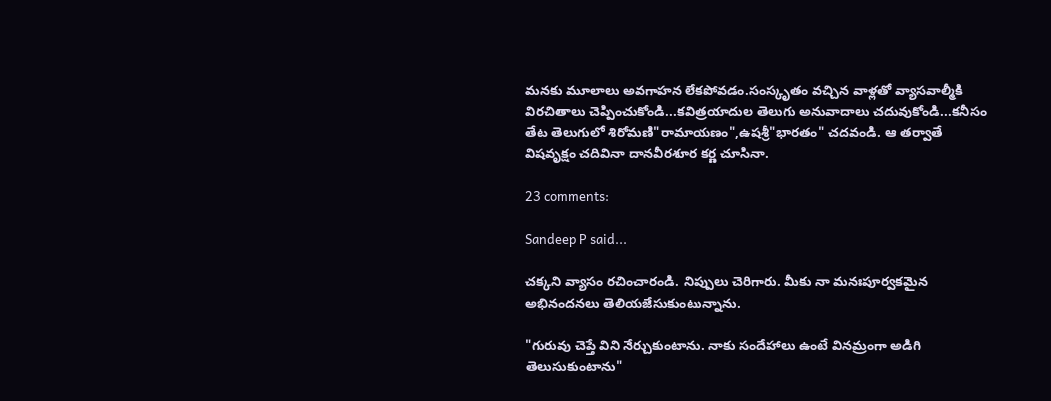మనకు మూలాలు అవగాహన లేకపోవడం.సంస్కృతం వచ్చిన వాళ్లతో వ్యాసవాల్మీకి విరచితాలు చెప్పించుకోండి...కవిత్రయాదుల తెలుగు అనువాదాలు చదువుకోండి...కనీసం తేట తెలుగులో శిరోమణి"రామాయణం",ఉషశ్రీ"భారతం" చదవండి. ఆ తర్వాతే విషవృక్షం చదివినా దానవీరశూర కర్ణ చూసినా.

23 comments:

Sandeep P said...

చక్కని వ్యాసం రచించారండి. నిప్పులు చెరిగారు. మీకు నా మనఃపూర్వకమైన అభినందనలు తెలియజేసుకుంటున్నాను.

"గురువు చెప్తే విని నేర్చుకుంటాను. నాకు సందేహాలు ఉంటే వినమ్రంగా అడిగి తెలుసుకుంటాను"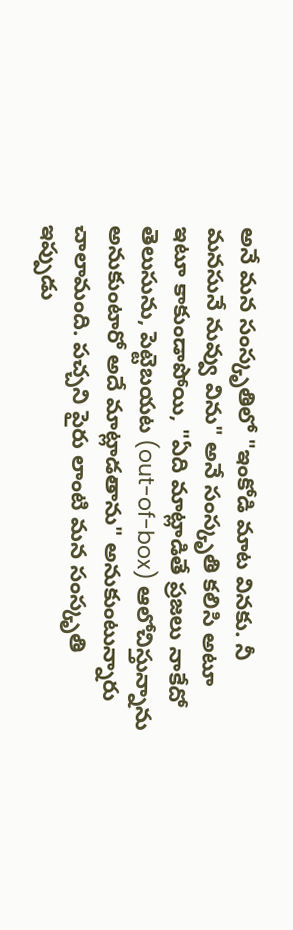అనే మన సంస్కృతిలో "ఇంకోడి మాట వినకు. నీ మనసునే నువ్వు విను" అనే సంస్కృతి కలిసి అటూ ఇటూ కాకుండాపోయి, "ఏది మాట్లాడితే ప్రజలు నాకేదో తెలుసును, పెట్టెబయట (out-of-box) ఆలోచిస్తున్నాను అనుకుంటారో అదే మాట్లాడతాను" అనుకుంటున్నారు చాలామంది. పచ్చని పైరు లాంటి మన సంస్కృతి ఇప్పుడు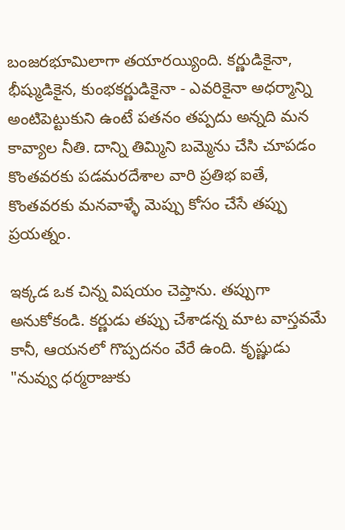బంజరభూమిలాగా తయారయ్యింది. కర్ణుడికైనా, భీష్ముడికైన, కుంభకర్ణుడికైనా - ఎవరికైనా అధర్మాన్ని అంటిపెట్టుకుని ఉంటే పతనం తప్పదు అన్నది మన కావ్యాల నీతి. దాన్ని తిమ్మిని బమ్మెను చేసి చూపడం కొంతవరకు పడమరదేశాల వారి ప్రతిభ ఐతే, కొంతవరకు మనవాళ్ళే మెప్పు కోసం చేసే తప్పు ప్రయత్నం.

ఇక్కడ ఒక చిన్న విషయం చెప్తాను. తప్పుగా అనుకోకండి. కర్ణుడు తప్పు చేశాడన్న మాట వాస్తవమే కానీ, ఆయనలో గొప్పదనం వేరే ఉంది. కృష్ణుడు "నువ్వు ధర్మరాజుకు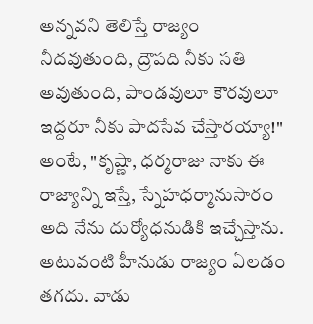అన్నవని తెలిస్తే రాజ్యం నీదవుతుంది, ద్రౌపది నీకు సతి అవుతుంది, పాండవులూ కౌరవులూ ఇద్దరూ నీకు పాదసేవ చేస్తారయ్యా!" అంటే, "కృష్ణా, ధర్మరాజు నాకు ఈ రాజ్యాన్ని ఇస్తే, స్నేహధర్మానుసారం అది నేను దుర్యోధనుడికి ఇచ్చేస్తాను. అటువంటి హీనుడు రాజ్యం ఏలడం తగదు. వాడు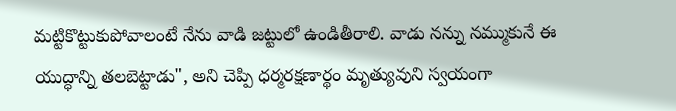మట్టికొట్టుకుపోవాలంటే నేను వాడి జట్టులో ఉండితీరాలి. వాడు నన్ను నమ్ముకునే ఈ యుద్ధాన్ని తలబెట్టాడు", అని చెప్పి ధర్మరక్షణార్థం మృత్యువుని స్వయంగా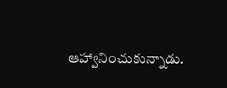ఆహ్వానించుకున్నాడు.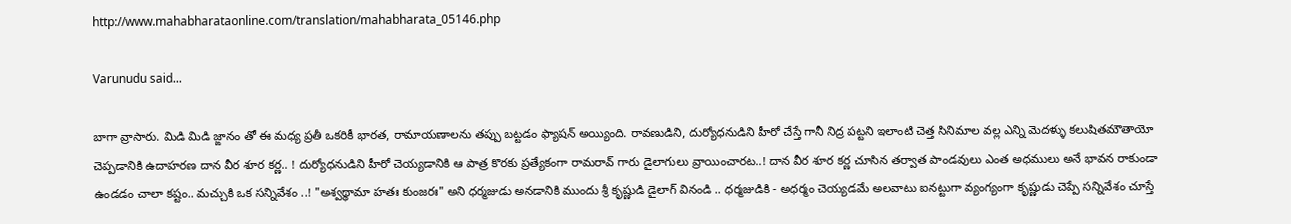http://www.mahabharataonline.com/translation/mahabharata_05146.php

Varunudu said...

బాగా వ్రాసారు. మిడి మిడి జ్ఙానం తో ఈ మధ్య ప్రతీ ఒకరికీ భారత, రామాయణాలను తప్పు బట్టడం ఫ్యాషన్ అయ్యింది. రావణుడిని, దుర్యోధనుడిని హీరో చేస్తే గానీ నిద్ర పట్టని ఇలాంటి చెత్త సినిమాల వల్ల ఎన్ని మెదళ్ళు కలుషితమౌతాయో చెప్పడానికి ఉదాహరణ దాన వీర శూర కర్ణ.. ! దుర్యోధనుడిని హీరో చెయ్యడానికి ఆ పాత్ర కొరకు ప్రత్యేకంగా రామరావ్ గారు డైలాగులు వ్రాయించారట..! దాన వీర శూర కర్ణ చూసిన తర్వాత పాండవులు ఎంత అధములు అనే భావన రాకుండా ఉండడం చాలా కష్టం.. మచ్చుకి ఒక సన్నివేశం ..! "అశ్వథ్థామా హతః కుంజరః" అని ధర్మజుడు అనడానికి ముందు శ్రీ కృష్ణుడి డైలాగ్ వినండి .. ధర్మజుడికి - అధర్మం చెయ్యడమే అలవాటు ఐనట్టుగా వ్యంగ్యంగా కృష్ణుడు చెప్పే సన్నివేశం చూస్తే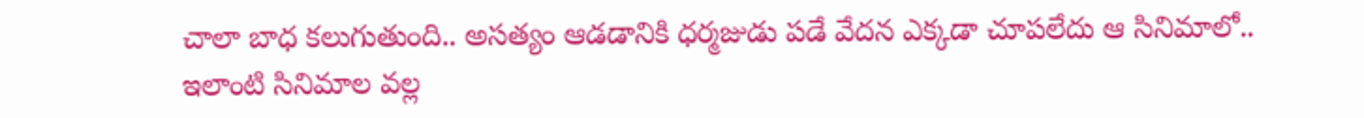చాలా బాధ కలుగుతుంది.. అసత్యం ఆడడానికి ధర్మజుడు పడే వేదన ఎక్కడా చూపలేదు ఆ సినిమాలో.. ఇలాంటి సినిమాల వల్ల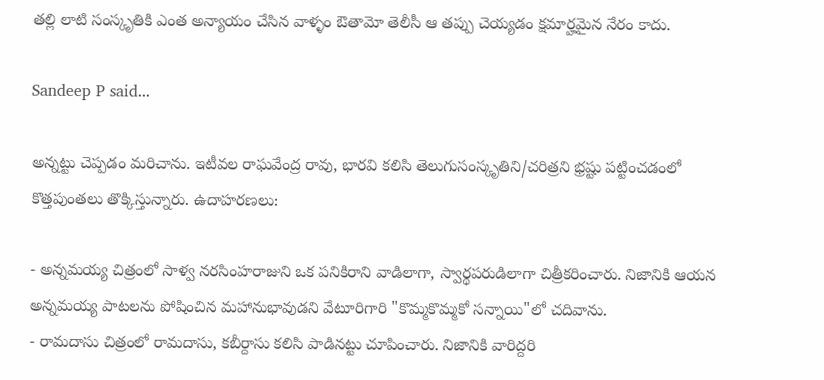తల్లి లాటి సంస్కృతికి ఎంత అన్యాయం చేసిన వాళ్ళం ఔతామో తెలీసీ ఆ తప్పు చెయ్యడం క్షమార్హమైన నేరం కాదు.

Sandeep P said...

అన్నట్టు చెప్పడం మరిచాను. ఇటీవల రాఘవేంద్ర రావు, భారవి కలిసి తెలుగుసంస్కృతిని/చరిత్రని భ్రష్టు పట్టించడంలో కొత్తపుంతలు తొక్కిస్తున్నారు. ఉదాహరణలు:

- అన్నమయ్య చిత్రంలో సాళ్వ నరసింహరాజుని ఒక పనికిరాని వాడిలాగా, స్వార్థపరుడిలాగా చిత్రీకరించారు. నిజానికి ఆయన అన్నమయ్య పాటలను పోషించిన మహానుభావుడని వేటూరిగారి "కొమ్మకొమ్మకో సన్నాయి"లో చదివాను.
- రామదాసు చిత్రంలో రామదాసు, కబీర్దాసు కలిసి పాడినట్టు చూపించారు. నిజానికి వారిద్దరి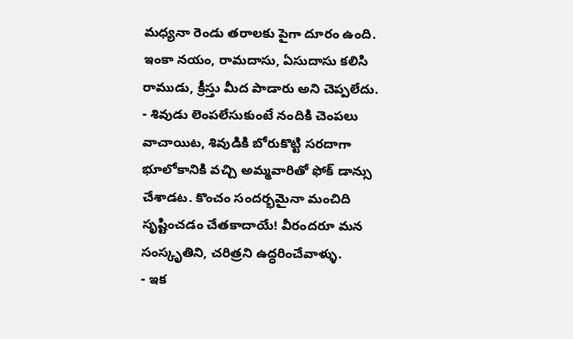మధ్యనా రెండు తరాలకు పైగా దూరం ఉంది. ఇంకా నయం, రామదాసు, ఏసుదాసు కలిసి రాముడు, క్రీస్తు మీద పాడారు అని చెప్పలేదు.
- శివుడు లెంపలేసుకుంటే నందికి చెంపలు వాచాయిట, శివుడికి బోరుకొట్టి సరదాగా భూలోకానికి వచ్చి అమ్మవారితో ఫోక్ డాన్సు చేశాడట. కొంచం సందర్భమైనా మంచిది సృష్టించడం చేతకాదాయే! వీరందరూ మన సంస్కృతిని, చరిత్రని ఉద్ధరించేవాళ్ళు.
- ఇక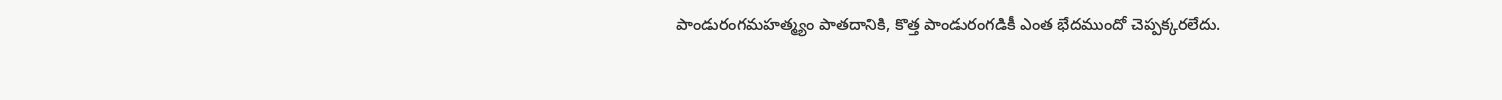పాండురంగమహత్మ్యం పాతదానికి, కొత్త పాండురంగడికీ ఎంత భేదముందో చెప్పక్కరలేదు.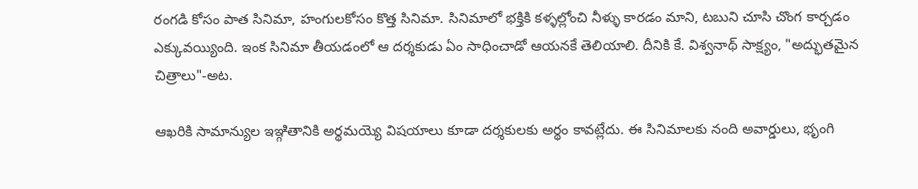రంగడి కోసం పాత సినిమా, హంగులకోసం కొత్త సినిమా. సినిమాలో భక్తికి కళ్ళల్లోంచి నీళ్ళు కారడం మాని, టబుని చూసి చొంగ కార్చడం ఎక్కువయ్యింది. ఇంక సినిమా తీయడంలో ఆ దర్శకుడు ఏం సాధించాడో ఆయనకే తెలియాలి. దీనికి కే. విశ్వనాథ్ సాక్ష్యం, "అద్భుతమైన చిత్రాలు"-అట.

ఆఖరికి సామాన్యుల ఇఞ్గితానికి అర్థమయ్యె విషయాలు కూడా దర్శకులకు అర్థం కావట్లేదు. ఈ సినిమాలకు నంది అవార్డులు, భృంగి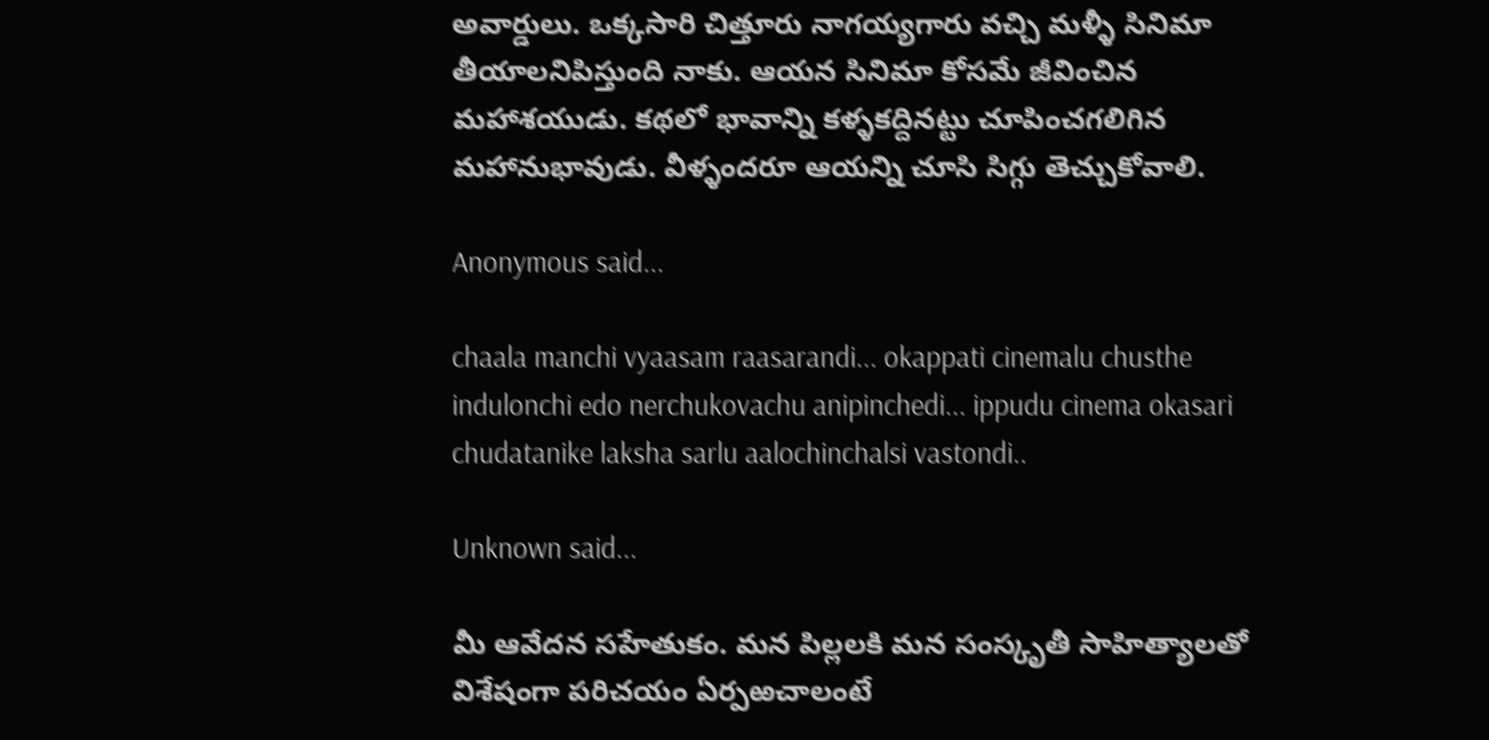అవార్డులు. ఒక్కసారి చిత్తూరు నాగయ్యగారు వచ్చి మళ్ళీ సినిమా తీయాలనిపిస్తుంది నాకు. ఆయన సినిమా కోసమే జీవించిన మహాశయుడు. కథలో భావాన్ని కళ్ళకద్దినట్టు చూపించగలిగిన మహానుభావుడు. వీళ్ళందరూ ఆయన్ని చూసి సిగ్గు తెచ్చుకోవాలి.

Anonymous said...

chaala manchi vyaasam raasarandi... okappati cinemalu chusthe indulonchi edo nerchukovachu anipinchedi... ippudu cinema okasari chudatanike laksha sarlu aalochinchalsi vastondi..

Unknown said...

మీ ఆవేదన సహేతుకం. మన పిల్లలకి మన సంస్కృతీ సాహిత్యాలతో విశేషంగా పరిచయం ఏర్పఱచాలంటే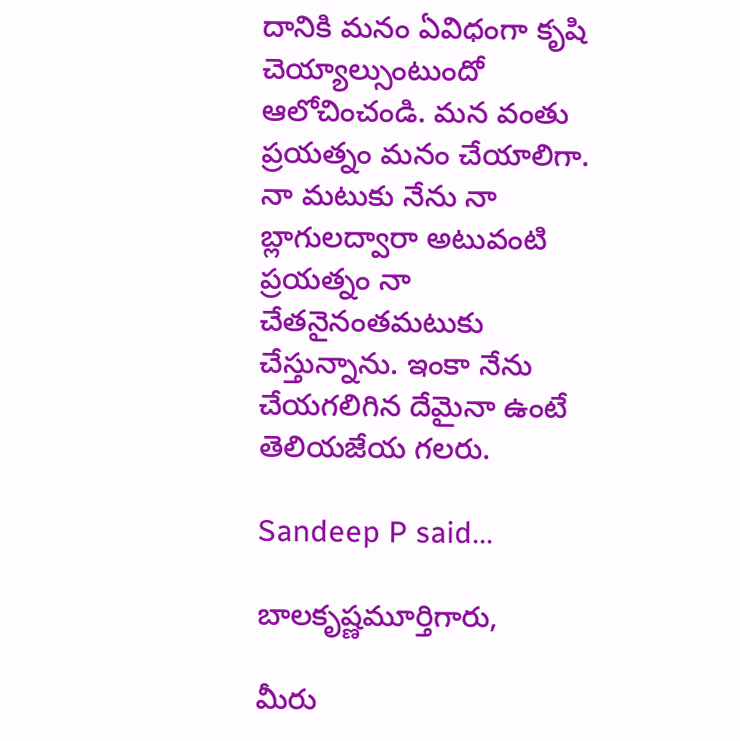దానికి మనం ఏవిధంగా కృషి చెయ్యాల్సుంటుందో ఆలోచించండి. మన వంతు ప్రయత్నం మనం చేయాలిగా. నా మటుకు నేను నా బ్లాగులద్వారా అటువంటి ప్రయత్నం నా చేతనైనంతమటుకు చేస్తున్నాను. ఇంకా నేను చేయగలిగిన దేమైనా ఉంటే తెలియజేయ గలరు.

Sandeep P said...

బాలకృష్ణమూర్తిగారు,

మీరు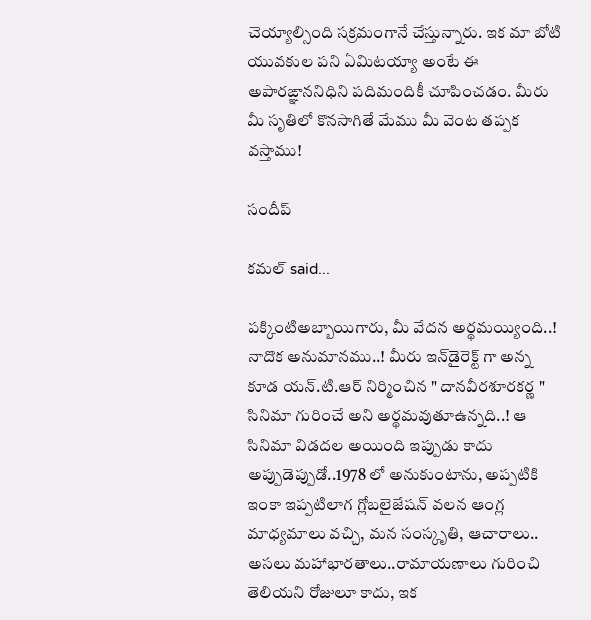చెయ్యాల్సింది సక్రమంగానే చేస్తున్నారు. ఇక మా బోటి యువకుల పని ఏమిటయ్యా అంటే ఈ అపారఙ్ఞాననిధిని పదిమందికీ చూపించడం. మీరు మీ సృతిలో కొనసాగితే మేము మీ వెంట తప్పక వస్తాము!

సందీప్

కమల్ said...

పక్కింటిఅబ్బాయిగారు, మీ వేదన అర్థమయ్యింది..! నాదొక అనుమానము..! మీరు ఇన్‌డైరెక్ట్ గా అన్న కూడ యన్.టి.ఆర్ నిర్మించిన " దానవీరశూరకర్ణ " సినిమా గురించే అని అర్థమవుతూఉన్నది..! ఆ సినిమా విడదల అయింది ఇప్పుడు కాదు అప్పుడెప్పుడో..1978 లో అనుకుంటాను, అప్పటికి ఇంకా ఇప్పటిలాగ గ్లోబలైజేషన్ వలన ఆంగ్ల మాధ్యమాలు వచ్చి, మన సంస్కృతి, ఆచారాలు.. అసలు మహాభారతాలు..రామాయణాలు గురించి తెలియని రోజులూ కాదు, ఇక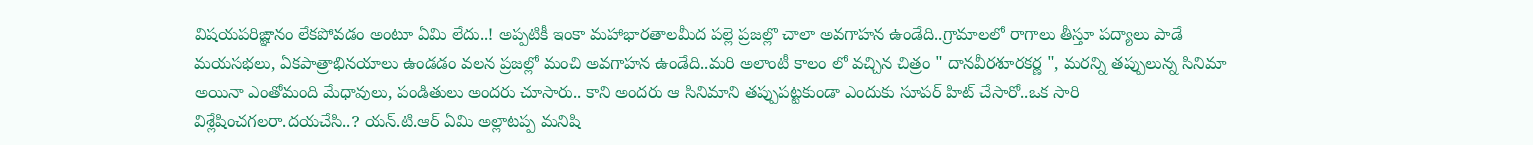విషయపరిఙ్ఞానం లేకపోవడం అంటూ ఏమి లేదు..! అప్పటికీ ఇంకా మహాభారతాలమీద పల్లె ప్రజల్లొ చాలా అవగాహన ఉండేది..గ్రామాలలో రాగాలు తీస్తూ పద్యాలు పాడే మయసభలు, ఏకపాత్రాభినయాలు ఉండడం వలన ప్రజల్లో మంచి అవగాహన ఉండేది..మరి అలాంటీ కాలం లో వచ్చిన చిత్రం " దానవీరశూరకర్ణ ", మరన్ని తప్పులున్న సినిమా అయినా ఎంతోమంది మేధావులు, పండితులు అందరు చూసారు.. కాని అందరు ఆ సినిమాని తప్పుపట్టకుండా ఎందుకు సూపర్ హిట్ చేసారో..ఒక సారి విశ్లేషించగలరా.దయచేసి..? యన్.టి.ఆర్ ఏమి అల్లాటప్ప మనిషి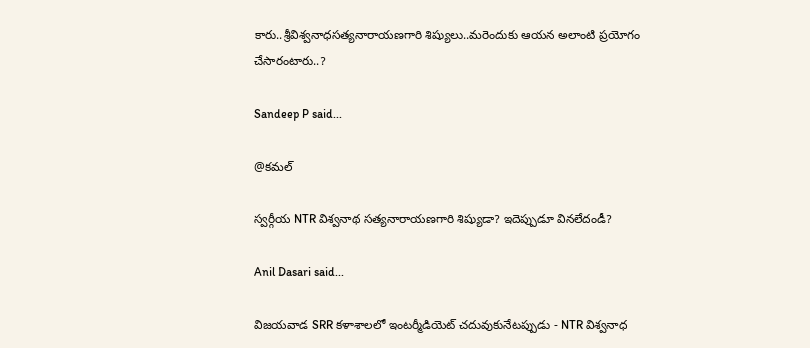కారు..శ్రీవిశ్వనాధసత్యనారాయణగారి శిష్యులు..మరెందుకు ఆయన అలాంటి ప్రయోగం చేసారంటారు..?

Sandeep P said...

@కమల్

స్వర్గీయ NTR విశ్వనాథ సత్యనారాయణగారి శిష్యుడా? ఇదెప్పుడూ వినలేదండీ?

Anil Dasari said...

విజయవాడ SRR కళాశాలలో ఇంటర్మీడియెట్ చదువుకునేటప్పుడు - NTR విశ్వనాధ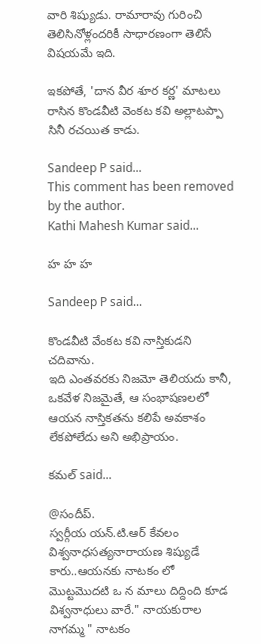వారి శిష్యుడు. రామారావు గురించి తెలిసినోళ్లందరికీ సాధారణంగా తెలిసే విషయమే ఇది.

ఇకపోతే, 'దాన వీర శూర కర్ణ' మాటలు రాసిన కొండవీటి వెంకట కవి అల్లాటప్పా సినీ రచయిత కాడు.

Sandeep P said...
This comment has been removed by the author.
Kathi Mahesh Kumar said...

హ హ హ

Sandeep P said...

కొండవీటి వేంకట కవి నాస్తికుడని చదివాను.
ఇది ఎంతవరకు నిజమో తెలియదు కానీ, ఒకవేళ నిజమైతే, ఆ సంభాషణలలో ఆయన నాస్తికతను కలిపే అవకాశం లేకపోలేదు అని అభిప్రాయం.

కమల్ said...

@సందీప్.
స్వర్గీయ యన్.టి.ఆర్ కేవలం విశ్వనాధసత్యనారాయణ శిష్యుడే కారు..ఆయనకు నాటకం లో మొట్టమొదటి ఒ న మాలు దిద్దింది కూడ విశ్వనాధులు వారే." నాయకురాల నాగమ్మ " నాటకం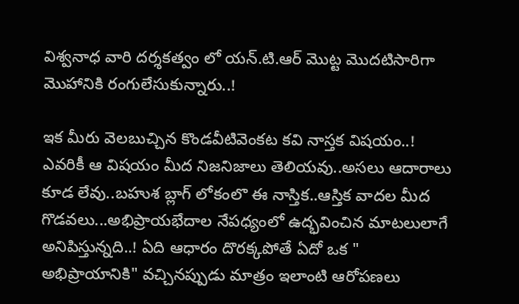విశ్వనాధ వారి దర్శకత్వం లో యన్.టి.ఆర్ మొట్ట మొదటిసారిగా మొహానికి రంగులేసుకున్నారు..!

ఇక మీరు వెలబుచ్చిన కొండవీటివెంకట కవి నాస్తక విషయం..! ఎవరికీ ఆ విషయం మీద నిజనిజాలు తెలియవు..అసలు ఆదారాలు కూడ లేవు..బహుశ బ్లాగ్ లోకంలొ ఈ నాస్తిక..ఆస్తిక వాదల మీద గొడవలు...అభిప్రాయభేదాల నేపధ్యంలో ఉద్భవించిన మాటలులాగే అనిపిస్తున్నది..! ఏది ఆధారం దొరక్కపోతే ఏదో ఒక " అభిప్రాయానికి" వచ్చినప్పుడు మాత్రం ఇలాంటి ఆరోపణలు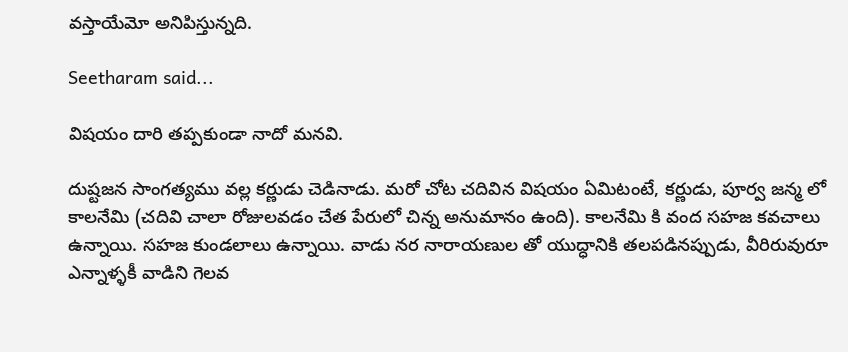వస్తాయేమో అనిపిస్తున్నది.

Seetharam said...

విషయం దారి తప్పకుండా నాదో మనవి.

దుష్టజన సాంగత్యము వల్ల కర్ణుడు చెడినాడు. మరో చోట చదివిన విషయం ఏమిటంటే, కర్ణుడు, పూర్వ జన్మ లో కాలనేమి (చదివి చాలా రోజులవడం చేత పేరులో చిన్న అనుమానం ఉంది). కాలనేమి కి వంద సహజ కవచాలు ఉన్నాయి. సహజ కుండలాలు ఉన్నాయి. వాడు నర నారాయణుల తో యుద్ధానికి తలపడినప్పుడు, వీరిరువురూ ఎన్నాళ్ళకీ వాడిని గెలవ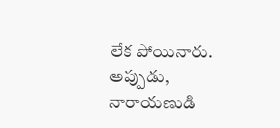లేక పోయినారు. అప్పుడు, నారాయణుడి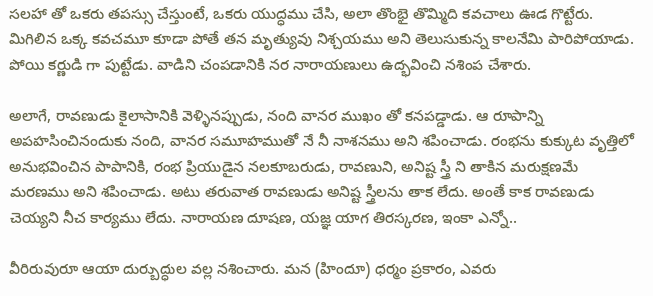సలహా తో ఒకరు తపస్సు చేస్తుంటే, ఒకరు యుద్ధము చేసి, అలా తొంభై తొమ్మిది కవచాలు ఊడ గొట్టేరు. మిగిలిన ఒక్క కవచమూ కూడా పోతే తన మృత్యువు నిశ్చయము అని తెలుసుకున్న కాలనేమి పారిపోయాడు. పోయి కర్ణుడి గా పుట్టేడు. వాడిని చంపడానికి నర నారాయణులు ఉద్భవించి నశింప చేశారు.

అలాగే, రావణుడు కైలాసానికి వెళ్ళినప్పుడు, నంది వానర ముఖం తో కనపడ్డాడు. ఆ రూపాన్ని అపహసించినందుకు నంది, వానర సమూహముతో నే నీ నాశనము అని శపించాడు. రంభను కుక్కుట వృత్తిలో అనుభవించిన పాపానికి, రంభ ప్రియుడైన నలకూబరుడు, రావణుని, అనిష్ట స్త్రీ ని తాకిన మరుక్షణమే మరణము అని శపించాడు. అటు తరువాత రావణుడు అనిష్ట స్త్రీలను తాక లేదు. అంతే కాక రావణుడు చెయ్యని నీచ కార్యము లేదు. నారాయణ దూషణ, యజ్ఞ యాగ తిరస్కరణ, ఇంకా ఎన్నో..

వీరిరువురూ ఆయా దుర్బుద్ధుల వల్ల నశించారు. మన (హిందూ) ధర్మం ప్రకారం, ఎవరు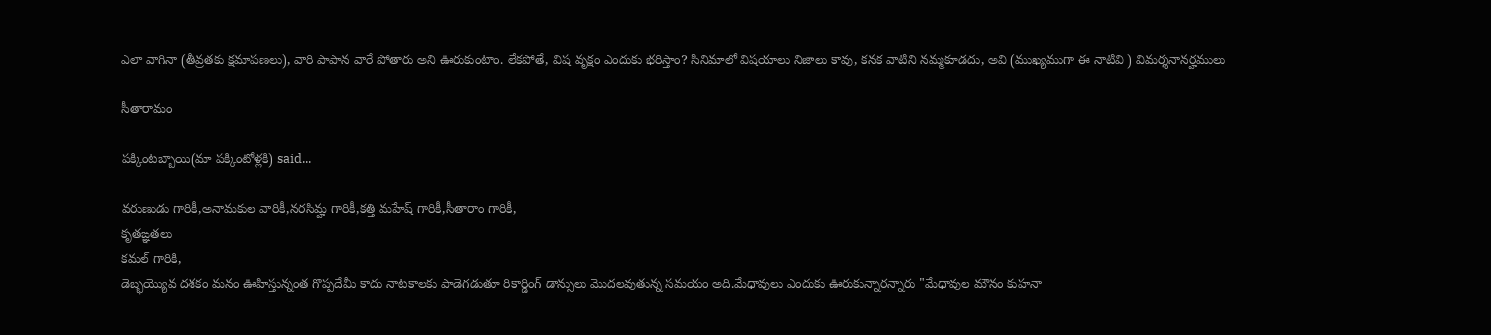ఎలా వాగినా (తీవ్రతకు క్షమాపణలు), వారి పాపాన వారే పోతారు అని ఊరుకుంటాం. లేకపోతే, విష వృక్షం ఎందుకు భరిస్తాం? సినిమాలో విషయాలు నిజాలు కావు, కనక వాటిని నమ్మకూడదు, అవి (ముఖ్యముగా ఈ నాటివి ) విమర్శనానర్హములు

సీతారామం

పక్కింటబ్బాయి(మా పక్కింటోళ్లకి) said...

వరుణుడు గారికీ,అనామకుల వారికీ,నరసిమ్హ గారికీ,కత్తి మహేష్ గారికీ,సీతారాం గారికీ,
కృతఙ్ఞతలు
కమల్ గారికి,
డెబ్భయ్యొవ దశకం మనం ఊహిస్తున్నంత గొప్పదేమీ కాదు నాటకాలకు పాడెగడుతూ రికార్డింగ్ డాన్సులు మొదలవుతున్న సమయం అది.మేధావులు ఎందుకు ఊరుకున్నారన్నారు "మేధావుల మౌనం కుహనా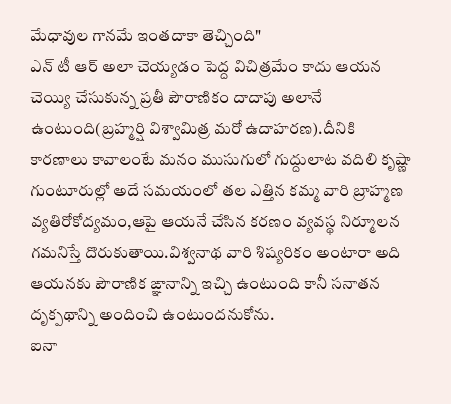మేధావుల గానమే ఇంతదాకా తెచ్చింది"
ఎన్ టీ ఆర్ అలా చెయ్యడం పెద్ద విచిత్రమేం కాదు ఆయన చెయ్యి చేసుకున్న ప్రతీ పౌరాణికం దాదాపు అలానే ఉంటుంది(బ్రహ్మర్షి విశ్వామిత్ర మరో ఉదాహరణ).దీనికి కారణాలు కావాలంటే మనం ముసుగులో గుద్దులాట వదిలి కృష్ణా గుంటూరుల్లో అదే సమయంలో తల ఎత్తిన కమ్మ వారి బ్రాహ్మణ వ్యతిరోకోద్యమం,ఆపై ఆయనే చేసిన కరణం వ్యవస్థ నిర్మూలన గమనిస్తే దొరుకుతాయి.విశ్వనాథ వారి శిష్యరికం అంటారా అది ఆయనకు పౌరాణిక ఙ్ఞానాన్ని ఇచ్చి ఉంటుంది కానీ సనాతన దృక్పథాన్ని అందించి ఉంటుందనుకోను.
ఐనా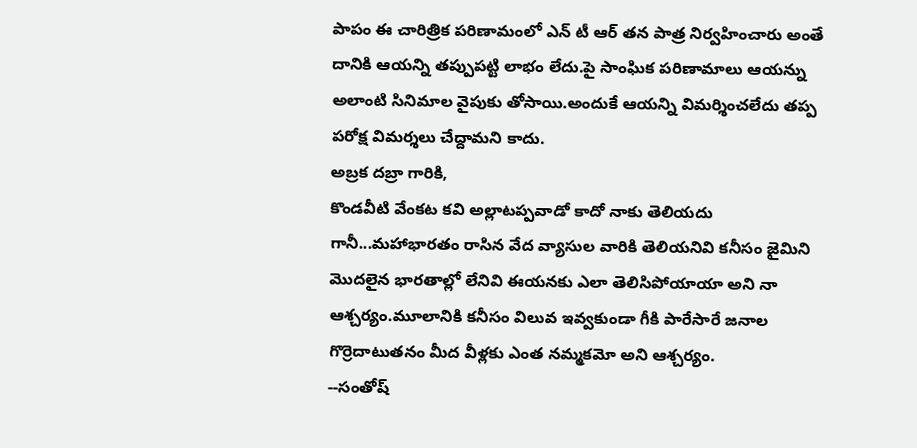పాపం ఈ చారిత్రిక పరిణామంలో ఎన్ టీ ఆర్ తన పాత్ర నిర్వహించారు అంతే దానికి ఆయన్ని తప్పుపట్టి లాభం లేదు.పై సాంఘిక పరిణామాలు ఆయన్ను అలాంటి సినిమాల వైపుకు తోసాయి.అందుకే ఆయన్ని విమర్శించలేదు తప్ప పరోక్ష విమర్శలు చేద్దామని కాదు.
అబ్రక దబ్రా గారికి,
కొండవీటి వేంకట కవి అల్లాటప్పవాడో కాదో నాకు తెలియదు గానీ...మహాభారతం రాసిన వేద వ్యాసుల వారికి తెలియనివి కనీసం జైమిని మొదలైన భారతాల్లో లేనివి ఈయనకు ఎలా తెలిసిపోయాయా అని నా ఆశ్చర్యం.మూలానికి కనీసం విలువ ఇవ్వకుండా గీకి పారేసారే జనాల గొర్రెదాటుతనం మీద వీళ్లకు ఎంత నమ్మకమో అని ఆశ్చర్యం.
--సంతోష్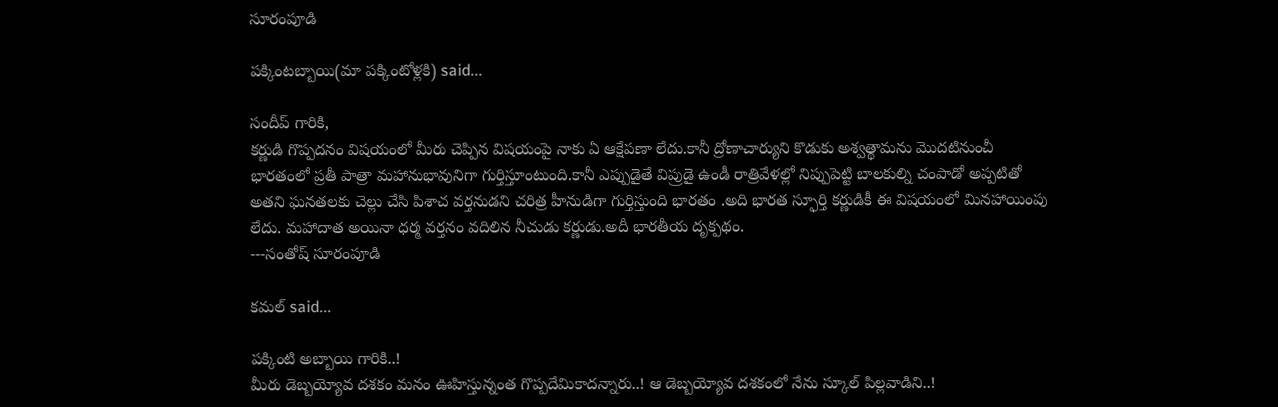సూరంపూడి

పక్కింటబ్బాయి(మా పక్కింటోళ్లకి) said...

సందీప్ గారికి,
కర్ణుడి గొప్పదనం విషయంలో మీరు చెప్పిన విషయంపై నాకు ఏ ఆక్షేపణా లేదు.కానీ ద్రోణాచార్యుని కొడుకు అశ్వత్థామను మొదటినుంచీ భారతంలో ప్రతీ పాత్రా మహానుభావునిగా గుర్తిస్తూంటుంది.కానీ ఎప్పుడైతే విప్రుడై ఉండీ రాత్రివేళల్లో నిప్పుపెట్టి బాలకుల్ని చంపాడో అప్పటితో అతని ఘనతలకు చెల్లు చేసి పిశాచ వర్తనుడని చరిత్ర హీనుడిగా గుర్తిస్తుంది భారతం .అది భారత స్ఫూర్తి కర్ణుడికీ ఈ విషయంలో మినహాయింపు లేదు. మహాదాత అయినా ధర్మ వర్తనం వదిలిన నీచుడు కర్ణుడు.అదీ భారతీయ దృక్పథం.
---సంతోష్ సూరంపూడి

కమల్ said...

పక్కింటి అబ్బాయి గారికి..!
మీరు డెబ్బయ్యోవ దశకం మనం ఊహిస్తున్నంత గొప్పదేమికాదన్నారు..! ఆ డెబ్బయ్యోవ దశకంలో నేను స్కూల్ పిల్లవాడిని..!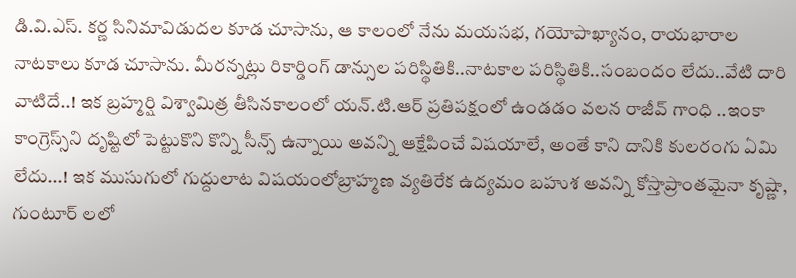డి.వి.ఎస్. కర్ణ సినిమావిడుదల కూడ చూసాను, ఆ కాలంలో నేను మయసభ, గయోపాఖ్యానం, రాయభారాల నాటకాలు కూడ చూసాను. మీరన్నట్లు రికార్డింగ్ డాన్సుల పరిస్థితికి..నాటకాల పరిస్థితికి..సంబందం లేదు..వేటి దారి వాటిదే..! ఇక బ్రహ్మర్షి విశ్వామిత్ర తీసినకాలంలో యన్.టి.ఆర్ ప్రతిపక్షంలో ఉండడం వలన రాజీవ్ గాంధి ..ఇంకా కాంగ్రెస్స్‌ని దృష్టిలో పెట్టుకొని కొన్ని సీన్స్ ఉన్నాయి అవన్ని ఆక్షేపించే విషయాలే, అంతే కాని దానికి కులరంగు ఏమి లేదు...! ఇక ముసుగులో గుద్దులాట విషయంలోబ్రాహ్మణ వ్యతిరేక ఉద్యమం బహుశ అవన్ని కోస్తాప్రాంతమైనా కృష్ణా, గుంటూర్ లలో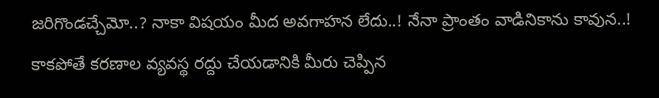జరిగొండచ్చేమో..? నాకా విషయం మీద అవగాహన లేదు..! నేనా ప్రాంతం వాడినికాను కావున..! కాకపోతే కరణాల వ్యవస్థ రద్దు చేయడానికి మీరు చెప్పిన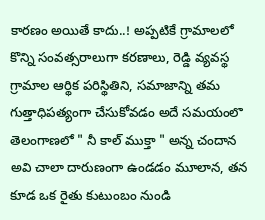కారణం అయితే కాదు..! అప్పటికే గ్రామాలలో కొన్ని సంవత్సరాలుగా కరణాలు, రెడ్డి వ్యవస్థ గ్రామాల ఆర్థిక పరిస్థితిని, సమాజాన్ని తమ గుత్తాధిపత్యంగా చేసుకోవడం అదే సమయంలొ తెలంగాణలో " నీ కాల్ ముక్తా " అన్న చందాన అవి చాలా దారుణంగా ఉండడం మూలాన, తన కూడ ఒక రైతు కుటుంబం నుండి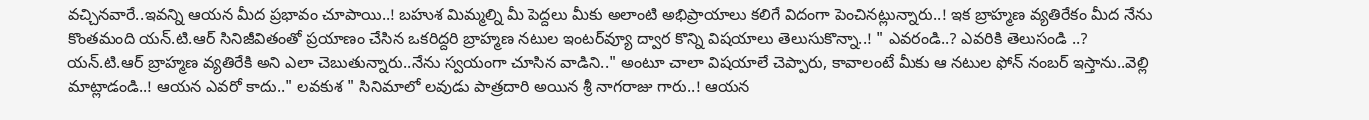వచ్చినవారే..ఇవన్ని ఆయన మీద ప్రభావం చూపాయి..! బహుశ మిమ్మల్ని మీ పెద్దలు మీకు అలాంటి అభిప్రాయాలు కలిగే విదంగా పెంచినట్లున్నారు..! ఇక బ్రాహ్మణ వ్యతిరేకం మీద నేను కొంతమంది యన్.టి.ఆర్ సినిజీవితంతో ప్రయాణం చేసిన ఒకరిద్దరి బ్రాహ్మణ నటుల ఇంటర్‌వ్యూ ద్వార కొన్ని విషయాలు తెలుసుకొన్నా..! " ఎవరండి..? ఎవరికి తెలుసండి ..? యన్.టి.ఆర్ బ్రాహ్మణ వ్యతిరేకి అని ఎలా చెబుతున్నారు..నేను స్వయంగా చూసిన వాడిని.." అంటూ చాలా విషయాలే చెప్పారు, కావాలంటే మీకు ఆ నటుల ఫోన్ నంబర్ ఇస్తాను..వెల్లి మాట్లాడండి..! ఆయన ఎవరో కాదు.." లవకుశ " సినిమాలో లవుడు పాత్రదారి అయిన శ్రీ నాగరాజు గారు..! ఆయన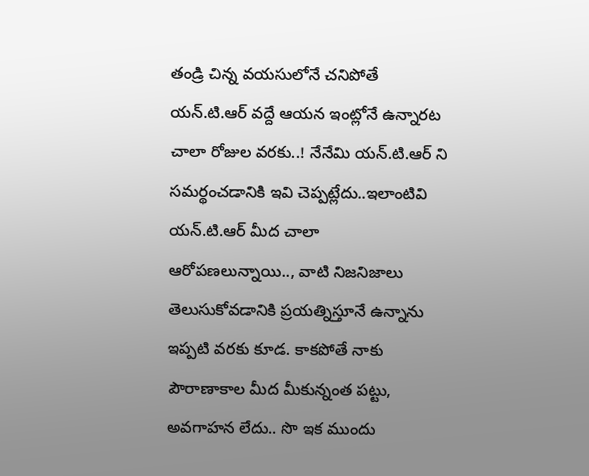తండ్రి చిన్న వయసులోనే చనిపోతే యన్.టి.ఆర్ వద్దే ఆయన ఇంట్లోనే ఉన్నారట చాలా రోజుల వరకు..! నేనేమి యన్.టి.ఆర్ ని సమర్థంచడానికి ఇవి చెప్పట్లేదు..ఇలాంటివి యన్.టి.ఆర్ మీద చాలా ఆరోపణలున్నాయి.., వాటి నిజనిజాలు తెలుసుకోవడానికి ప్రయత్నిస్తూనే ఉన్నాను ఇప్పటి వరకు కూడ. కాకపోతే నాకు పౌరాణాకాల మీద మీకున్నంత పట్టు, అవగాహన లేదు.. సొ ఇక ముందు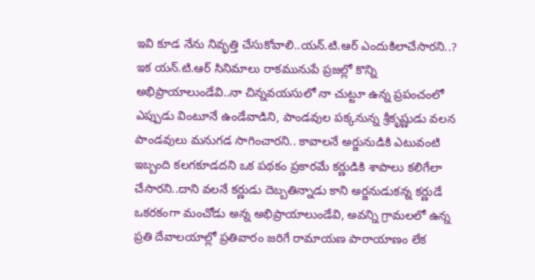ఇవి కూడ నేను నివృత్తి చేసుకోవాలి..యన్.టి.ఆర్ ఎందుకిలాచేసారని..? ఇక యన్.టి.ఆర్ సినిమాలు రాకమునుపే ప్రజల్లో కొన్ని అభిప్రాయాలుండేవి..నా చిన్నవయసులో నా చుట్టూ ఉన్న ప్రపంచంలో ఎప్పుడు వింటూనే ఉండేవాడిని, పాండవుల పక్కనున్న శ్రీకృష్ణుడు వలన పాండవులు మనుగడ సాగించారని.. కావాలనే అర్జునుడికి ఎటువంటి ఇబ్బంది కలగకూడదని ఒక పథకం ప్రకారమే కర్ణుడికి శాపాలు కలిగేలా చేసారని..దాని వలనే కర్ణుడు దెబ్బతిన్నాడు కాని అర్జనుడుకన్న కర్ణుడే ఒకరకంగా మంచోడు అన్న అభిప్రాయాలుండేవి, అవన్ని గ్రామలలో ఉన్న ప్రతి దేవాలయాల్లో ప్రతివారం జరిగే రామాయణ పారాయాణం లేక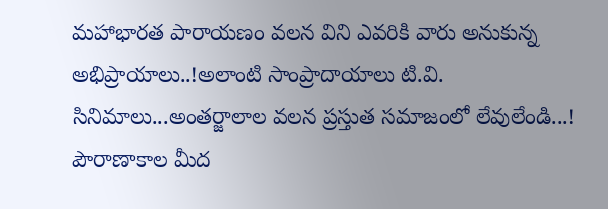మహాభారత పారాయణం వలన విని ఎవరికి వారు అనుకున్న అభిప్రాయాలు..!అలాంటి సాంప్రాదాయాలు టి.వి. సినిమాలు...అంతర్జాలాల వలన ప్రస్తుత సమాజంలో లేవులేండి...! పౌరాణాకాల మీద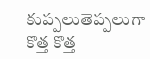కుప్పలుతెప్పలుగా కొత్త కొత్త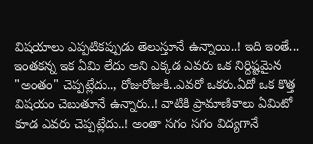విషయాలు ఎప్పటికప్పుడు తెలుస్తూనే ఉన్నాయి..! ఇది ఇంతే... ఇంతకన్న ఇక ఏమి లేదు అని ఎక్కడ ఎవరు ఒక నిర్దిష్టమైన "అంతం" చెప్పట్లేదు.., రోజురోజుకి..ఎవరో ఒకరు.ఏదో ఒక కొత్త విషయం చెబుతూనే ఉన్నారు..! వాటికి ప్రామాణికాలు ఏమిటో కూడ ఎవరు చెప్పట్లేదు..! అంతా సగం సగం విద్యగానే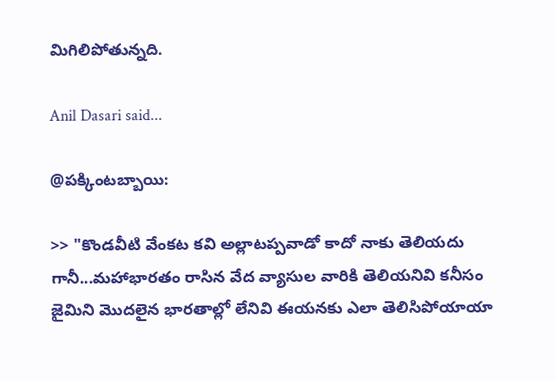మిగిలిపోతున్నది.

Anil Dasari said...

@పక్కింటబ్బాయి:

>> "కొండవీటి వేంకట కవి అల్లాటప్పవాడో కాదో నాకు తెలియదు గానీ...మహాభారతం రాసిన వేద వ్యాసుల వారికి తెలియనివి కనీసం జైమిని మొదలైన భారతాల్లో లేనివి ఈయనకు ఎలా తెలిసిపోయాయా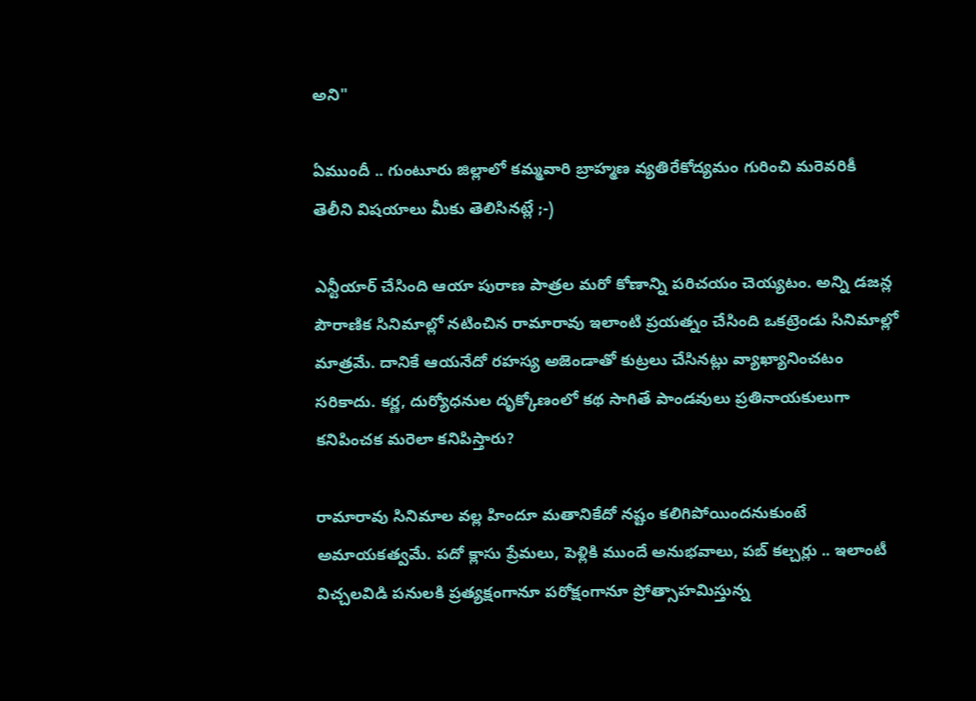అని"

ఏముందీ .. గుంటూరు జిల్లాలో కమ్మవారి బ్రాహ్మణ వ్యతిరేకోద్యమం గురించి మరెవరికీ తెలీని విషయాలు మీకు తెలిసినట్లే ;-)

ఎన్టీయార్ చేసింది ఆయా పురాణ పాత్రల మరో కోణాన్ని పరిచయం చెయ్యటం. అన్ని డజన్ల పౌరాణిక సినిమాల్లో నటించిన రామారావు ఇలాంటి ప్రయత్నం చేసింది ఒకట్రెండు సినిమాల్లో మాత్రమే. దానికే ఆయనేదో రహస్య అజెండాతో కుట్రలు చేసినట్లు వ్యాఖ్యానించటం సరికాదు. కర్ణ, దుర్యోధనుల దృక్కోణంలో కథ సాగితే పాండవులు ప్రతినాయకులుగా కనిపించక మరెలా కనిపిస్తారు?

రామారావు సినిమాల వల్ల హిందూ మతానికేదో నష్టం కలిగిపోయిందనుకుంటే అమాయకత్వమే. పదో క్లాసు ప్రేమలు, పెళ్లికి ముందే అనుభవాలు, పబ్ కల్చర్లు .. ఇలాంటీ విచ్చలవిడి పనులకి ప్రత్యక్షంగానూ పరోక్షంగానూ ప్రోత్సాహమిస్తున్న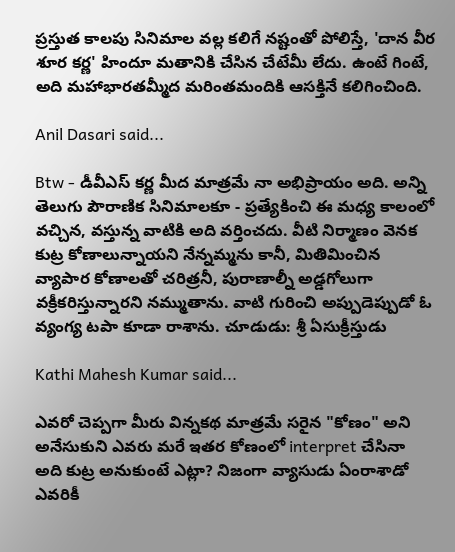ప్రస్తుత కాలపు సినిమాల వల్ల కలిగే నష్టంతో పోలిస్తే, 'దాన వీర శూర కర్ణ' హిందూ మతానికి చేసిన చేటేమీ లేదు. ఉంటే గింటే, అది మహాభారతమ్మీద మరింతమందికి ఆసక్తినే కలిగించింది.

Anil Dasari said...

Btw - డీవీఎస్ కర్ణ మీద మాత్రమే నా అభిప్రాయం అది. అన్ని తెలుగు పౌరాణిక సినిమాలకూ - ప్రత్యేకించి ఈ మధ్య కాలంలో వచ్చిన, వస్తున్న వాటికి అది వర్తించదు. వీటి నిర్మాణం వెనక కుట్ర కోణాలున్నాయని నేన్నమ్మను కానీ, మితిమించిన వ్యాపార కోణాలతో చరిత్రనీ, పురాణాల్నీ అడ్డగోలుగా వక్రీకరిస్తున్నారని నమ్ముతాను. వాటి గురించి అప్పుడెప్పుడో ఓ వ్యంగ్య టపా కూడా రాశాను. చూడుడు: శ్రీ ఏసుక్రీస్తుడు

Kathi Mahesh Kumar said...

ఎవరో చెప్పగా మీరు విన్నకథ మాత్రమే సరైన "కోణం" అని అనేసుకుని ఎవరు మరే ఇతర కోణంలో interpret చేసినా అది కుట్ర అనుకుంటే ఎట్లా? నిజంగా వ్యాసుడు ఏంరాశాడో ఎవరికీ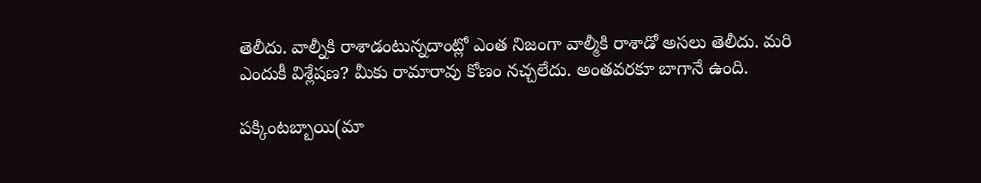తెలీదు. వాల్నీకి రాశాడంటున్నదాంట్లో ఎంత నిజంగా వాల్మీకి రాశాడో అసలు తెలీదు. మరి ఎందుకీ విశ్లేషణ? మీకు రామారావు కోణం నచ్చలేదు. అంతవరకూ బాగానే ఉంది.

పక్కింటబ్బాయి(మా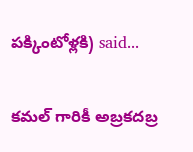పక్కింటోళ్లకి) said...

కమల్ గారికీ అబ్రకదబ్ర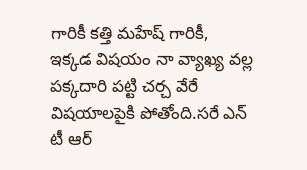గారికీ కత్తి మహేష్ గారికీ,
ఇక్కడ విషయం నా వ్యాఖ్య వల్ల పక్కదారి పట్టి చర్చ వేరే విషయాలపైకి పోతోంది.సరే ఎన్ టీ ఆర్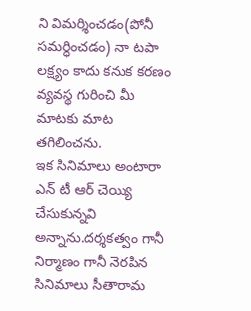ని విమర్శించడం(పోనీ సమర్ధించడం) నా టపా లక్ష్యం కాదు కనుక కరణం వ్యవస్థ గురించి మీ మాటకు మాట తగిలించను.
ఇక సినిమాలు అంటారా ఎన్ టీ ఆర్ చెయ్యి చేసుకున్నవి అన్నాను.దర్శకత్వం గానీ నిర్మాణం గానీ నెరపిన సినిమాలు సీతారామ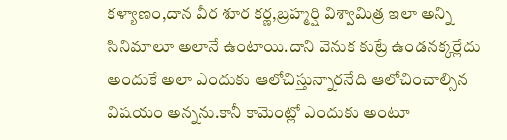కళ్యాణం,దాన వీర శూర కర్ణ,బ్రహ్మర్షి విశ్వామిత్ర ఇలా అన్ని సినిమాలూ అలానే ఉంటాయి.దాని వెనుక కుట్రే ఉండనక్కర్లేదు అందుకే అలా ఎందుకు ఆలోచిస్తున్నారనేది ఆలోచించాల్సిన విషయం అన్నను.కానీ కామెంట్లో ఎందుకు అంటూ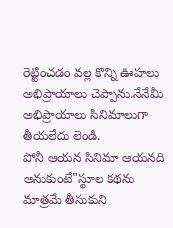రెట్టించడం వల్ల కొన్ని ఊహలు అభిప్రాయాలు చెప్పాను.నేనేమీ అభిప్రాయాలు సినిమాలుగా తీయలేదు లెండి.
పోనీ ఆయన సినిమా ఆయనది అనుకుంటే"స్థూల కథను మాత్రమే తీసుకుని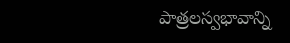పాత్రలస్వభావాన్ని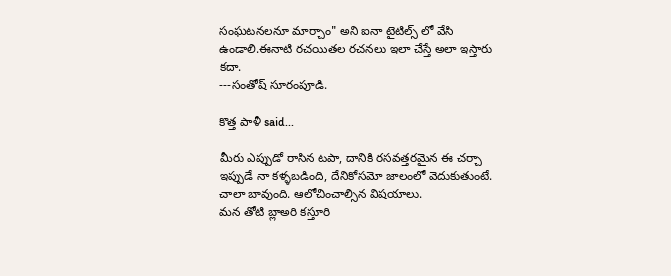సంఘటనలనూ మార్చాం" అని ఐనా టైటిల్స్ లో వేసి ఉండాలి.ఈనాటి రచయితల రచనలు ఇలా చేస్తే అలా ఇస్తారు కదా.
---సంతోష్ సూరంపూడి.

కొత్త పాళీ said...

మీరు ఎప్పుడో రాసిన టపా, దానికి రసవత్తరమైన ఈ చర్చా ఇప్పుడే నా కళ్ళబడింది, దేనికోసమో జాలంలో వెదుకుతుంటే. చాలా బావుంది. ఆలోచించాల్సిన విషయాలు.
మన తోటి బ్లాఅరి కస్తూరి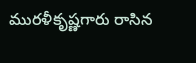మురళీకృష్ణగారు రాసిన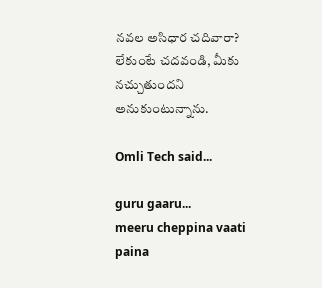నవల అసిధార చదివారా? లేకుంటే చదవండి, మీకు నచ్చుతుందని అనుకుంటున్నాను.

Omli Tech said...

guru gaaru...
meeru cheppina vaati paina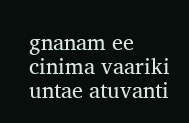gnanam ee cinima vaariki untae atuvanti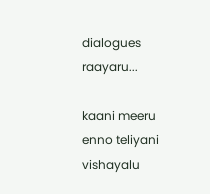dialogues raayaru...

kaani meeru enno teliyani vishayalu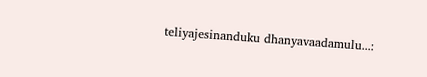teliyajesinanduku dhanyavaadamulu...: